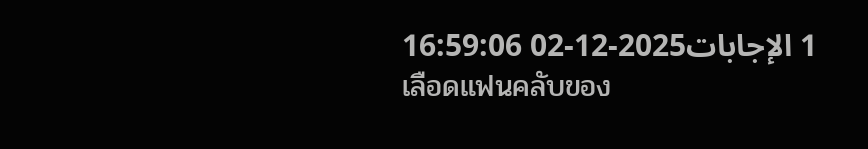1 الإجابات2025-12-02 16:59:06
เลือดแฟนคลับของ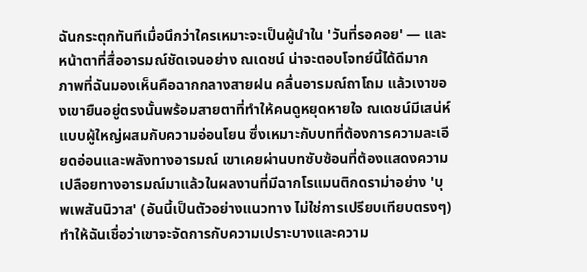ฉันกระตุกทันทีเมื่อนึกว่าใครเหมาะจะเป็นผู้นำใน 'วันที่รอคอย' — และหน้าตาที่สื่ออารมณ์ชัดเจนอย่าง ณเดชน์ น่าจะตอบโจทย์นี้ได้ดีมาก
ภาพที่ฉันมองเห็นคือฉากกลางสายฝน คลื่นอารมณ์ถาโถม แล้วเงาของเขายืนอยู่ตรงนั้นพร้อมสายตาที่ทำให้คนดูหยุดหายใจ ณเดชน์มีเสน่ห์แบบผู้ใหญ่ผสมกับความอ่อนโยน ซึ่งเหมาะกับบทที่ต้องการความละเอียดอ่อนและพลังทางอารมณ์ เขาเคยผ่านบทซับซ้อนที่ต้องแสดงความเปลือยทางอารมณ์มาแล้วในผลงานที่มีฉากโรแมนติกดราม่าอย่าง 'บุพเพสันนิวาส' (อันนี้เป็นตัวอย่างแนวทาง ไม่ใช่การเปรียบเทียบตรงๆ) ทำให้ฉันเชื่อว่าเขาจะจัดการกับความเปราะบางและความ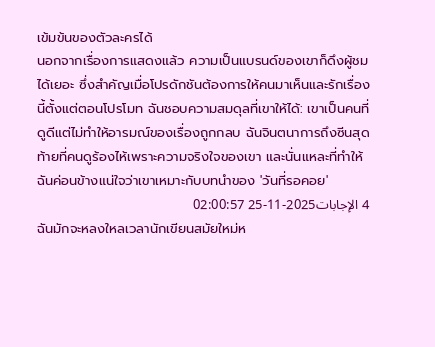เข้มข้นของตัวละครได้
นอกจากเรื่องการแสดงแล้ว ความเป็นแบรนด์ของเขาก็ดึงผู้ชมได้เยอะ ซึ่งสำคัญเมื่อโปรดักชันต้องการให้คนมาเห็นและรักเรื่องนี้ตั้งแต่ตอนโปรโมท ฉันชอบความสมดุลที่เขาให้ได้: เขาเป็นคนที่ดูดีแต่ไม่ทำให้อารมณ์ของเรื่องถูกกลบ ฉันจินตนาการถึงซีนสุดท้ายที่คนดูร้องไห้เพราะความจริงใจของเขา และนั่นแหละที่ทำให้ฉันค่อนข้างแน่ใจว่าเขาเหมาะกับบทนำของ 'วันที่รอคอย'
4 الإجابات2025-11-25 02:00:57
ฉันมักจะหลงใหลเวลานักเขียนสมัยใหม่ห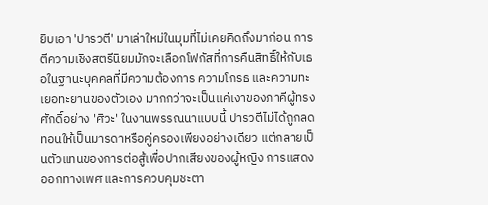ยิบเอา 'ปารวตี' มาเล่าใหม่ในมุมที่ไม่เคยคิดถึงมาก่อน การตีความเชิงสตรีนิยมมักจะเลือกโฟกัสที่การคืนสิทธิ์ให้กับเธอในฐานะบุคคลที่มีความต้องการ ความโกรธ และความทะเยอทะยานของตัวเอง มากกว่าจะเป็นแค่เงาของภาคีผู้ทรงศักดิ์อย่าง 'ศิวะ' ในงานพรรณนาแบบนี้ ปารวตีไม่ได้ถูกลดทอนให้เป็นมารดาหรือคู่ครองเพียงอย่างเดียว แต่กลายเป็นตัวแทนของการต่อสู้เพื่อปากเสียงของผู้หญิง การแสดงออกทางเพศ และการควบคุมชะตา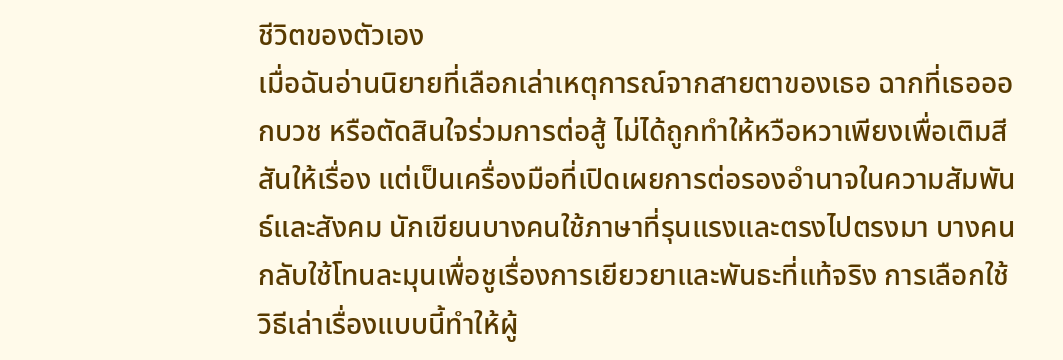ชีวิตของตัวเอง
เมื่อฉันอ่านนิยายที่เลือกเล่าเหตุการณ์จากสายตาของเธอ ฉากที่เธอออกบวช หรือตัดสินใจร่วมการต่อสู้ ไม่ได้ถูกทำให้หวือหวาเพียงเพื่อเติมสีสันให้เรื่อง แต่เป็นเครื่องมือที่เปิดเผยการต่อรองอำนาจในความสัมพันธ์และสังคม นักเขียนบางคนใช้ภาษาที่รุนแรงและตรงไปตรงมา บางคนกลับใช้โทนละมุนเพื่อชูเรื่องการเยียวยาและพันธะที่แท้จริง การเลือกใช้วิธีเล่าเรื่องแบบนี้ทำให้ผู้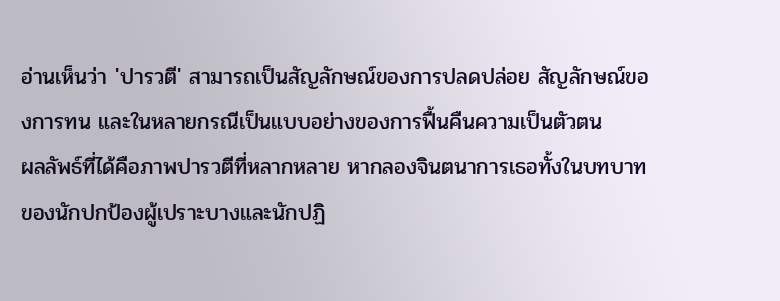อ่านเห็นว่า 'ปารวตี' สามารถเป็นสัญลักษณ์ของการปลดปล่อย สัญลักษณ์ของการทน และในหลายกรณีเป็นแบบอย่างของการฟื้นคืนความเป็นตัวตน
ผลลัพธ์ที่ได้คือภาพปารวตีที่หลากหลาย หากลองจินตนาการเธอทั้งในบทบาทของนักปกป้องผู้เปราะบางและนักปฏิ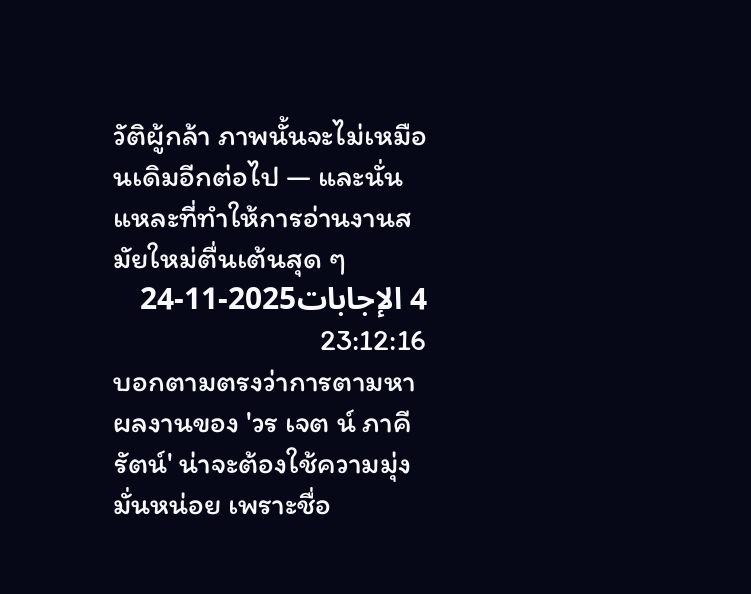วัติผู้กล้า ภาพนั้นจะไม่เหมือนเดิมอีกต่อไป — และนั่นแหละที่ทำให้การอ่านงานสมัยใหม่ตื่นเต้นสุด ๆ
4 الإجابات2025-11-24 23:12:16
บอกตามตรงว่าการตามหาผลงานของ 'วร เจต น์ ภาคี รัตน์' น่าจะต้องใช้ความมุ่งมั่นหน่อย เพราะชื่อ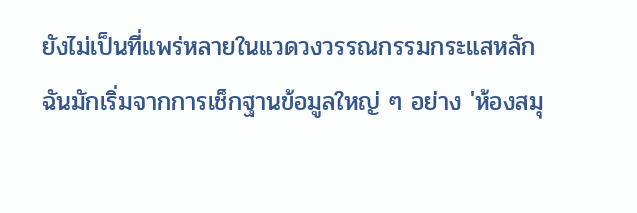ยังไม่เป็นที่แพร่หลายในแวดวงวรรณกรรมกระแสหลัก ฉันมักเริ่มจากการเช็กฐานข้อมูลใหญ่ ๆ อย่าง 'ห้องสมุ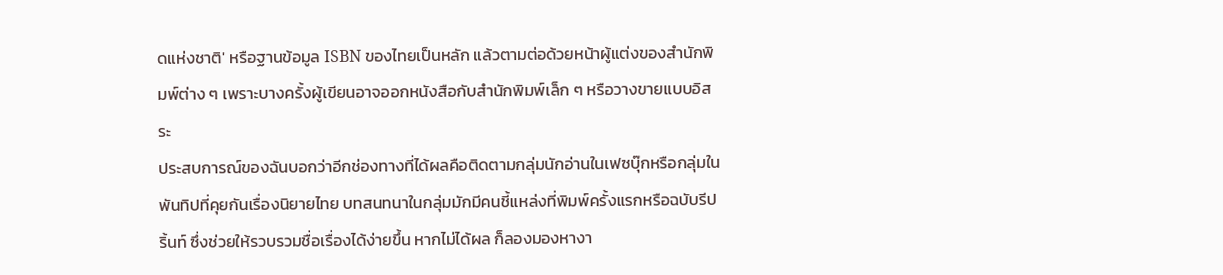ดแห่งชาติ' หรือฐานข้อมูล ISBN ของไทยเป็นหลัก แล้วตามต่อด้วยหน้าผู้แต่งของสำนักพิมพ์ต่าง ๆ เพราะบางครั้งผู้เขียนอาจออกหนังสือกับสำนักพิมพ์เล็ก ๆ หรือวางขายแบบอิสระ
ประสบการณ์ของฉันบอกว่าอีกช่องทางที่ได้ผลคือติดตามกลุ่มนักอ่านในเฟซบุ๊กหรือกลุ่มในพันทิปที่คุยกันเรื่องนิยายไทย บทสนทนาในกลุ่มมักมีคนชี้แหล่งที่พิมพ์ครั้งแรกหรือฉบับรีปริ้นท์ ซึ่งช่วยให้รวบรวมชื่อเรื่องได้ง่ายขึ้น หากไม่ได้ผล ก็ลองมองหางา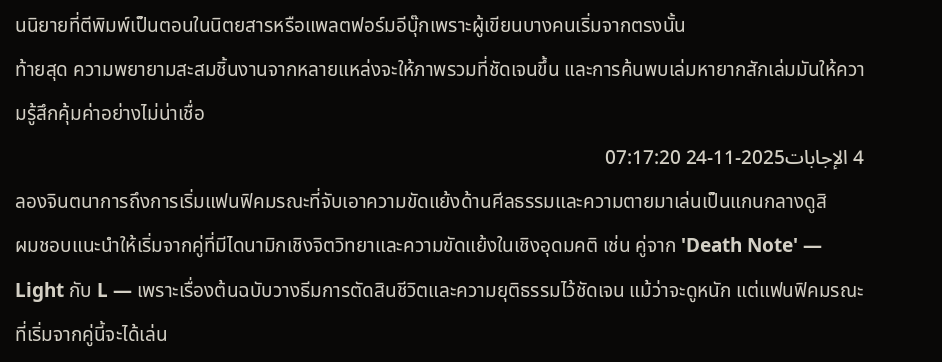นนิยายที่ตีพิมพ์เป็นตอนในนิตยสารหรือแพลตฟอร์มอีบุ๊กเพราะผู้เขียนบางคนเริ่มจากตรงนั้น
ท้ายสุด ความพยายามสะสมชิ้นงานจากหลายแหล่งจะให้ภาพรวมที่ชัดเจนขึ้น และการค้นพบเล่มหายากสักเล่มมันให้ความรู้สึกคุ้มค่าอย่างไม่น่าเชื่อ
4 الإجابات2025-11-24 07:17:20
ลองจินตนาการถึงการเริ่มแฟนฟิคมรณะที่จับเอาความขัดแย้งด้านศีลธรรมและความตายมาเล่นเป็นแกนกลางดูสิ
ผมชอบแนะนำให้เริ่มจากคู่ที่มีไดนามิกเชิงจิตวิทยาและความขัดแย้งในเชิงอุดมคติ เช่น คู่จาก 'Death Note' — Light กับ L — เพราะเรื่องต้นฉบับวางธีมการตัดสินชีวิตและความยุติธรรมไว้ชัดเจน แม้ว่าจะดูหนัก แต่แฟนฟิคมรณะที่เริ่มจากคู่นี้จะได้เล่น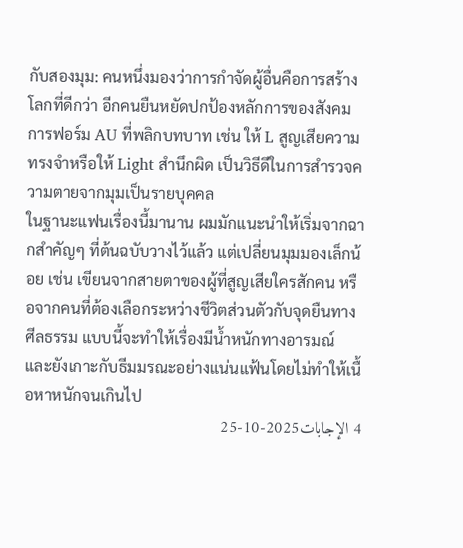กับสองมุม: คนหนึ่งมองว่าการกำจัดผู้อื่นคือการสร้างโลกที่ดีกว่า อีกคนยืนหยัดปกป้องหลักการของสังคม การฟอร์ม AU ที่พลิกบทบาท เช่น ให้ L สูญเสียความทรงจำหรือให้ Light สำนึกผิด เป็นวิธีดีในการสำรวจความตายจากมุมเป็นรายบุคคล
ในฐานะแฟนเรื่องนี้มานาน ผมมักแนะนำให้เริ่มจากฉากสำคัญๆ ที่ต้นฉบับวางไว้แล้ว แต่เปลี่ยนมุมมองเล็กน้อย เช่น เขียนจากสายตาของผู้ที่สูญเสียใครสักคน หรือจากคนที่ต้องเลือกระหว่างชีวิตส่วนตัวกับจุดยืนทางศีลธรรม แบบนี้จะทำให้เรื่องมีน้ำหนักทางอารมณ์ และยังเกาะกับธีมมรณะอย่างแน่นแฟ้นโดยไม่ทำให้เนื้อหาหนักจนเกินไป
4 الإجابات2025-10-25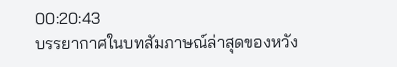00:20:43
บรรยากาศในบทสัมภาษณ์ล่าสุดของหวัง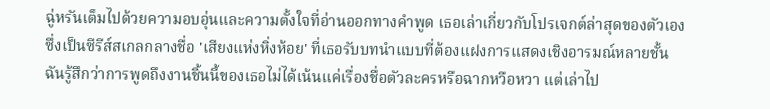ฉู่หรันเต็มไปด้วยความอบอุ่นและความตั้งใจที่อ่านออกทางคำพูด เธอเล่าเกี่ยวกับโปรเจกต์ล่าสุดของตัวเองซึ่งเป็นซีรีส์สเกลกลางชื่อ 'เสียงแห่งหิ่งห้อย' ที่เธอรับบทนำแบบที่ต้องแฝงการแสดงเชิงอารมณ์หลายชั้น
ฉันรู้สึกว่าการพูดถึงงานชิ้นนี้ของเธอไม่ได้เน้นแค่เรื่องชื่อตัวละครหรือฉากหวือหวา แต่เล่าไป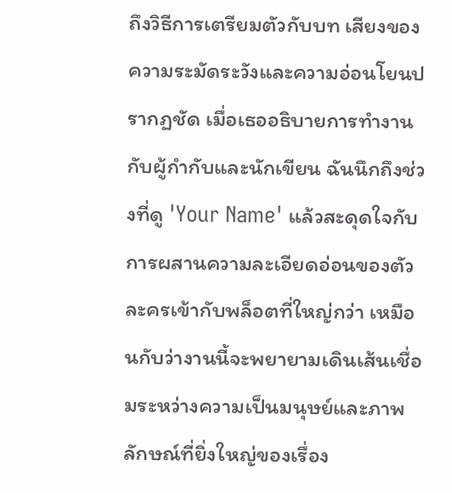ถึงวิธีการเตรียมตัวกับบท เสียงของความระมัดระวังและความอ่อนโยนปรากฏชัด เมื่อเธออธิบายการทำงานกับผู้กำกับและนักเขียน ฉันนึกถึงช่วงที่ดู 'Your Name' แล้วสะดุดใจกับการผสานความละเอียดอ่อนของตัวละครเข้ากับพล็อตที่ใหญ่กว่า เหมือนกับว่างานนี้จะพยายามเดินเส้นเชื่อมระหว่างความเป็นมนุษย์และภาพลักษณ์ที่ยิ่งใหญ่ของเรื่อง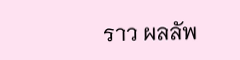ราว ผลลัพ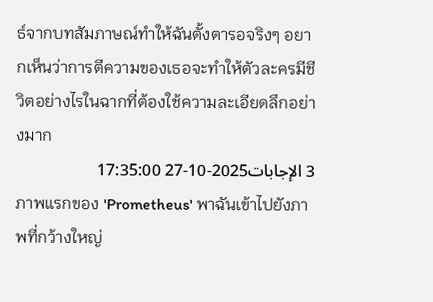ธ์จากบทสัมภาษณ์ทำให้ฉันตั้งตารอจริงๆ อยากเห็นว่าการตีความของเธอจะทำให้ตัวละครมีชีวิตอย่างไรในฉากที่ต้องใช้ความละเอียดลึกอย่างมาก
3 الإجابات2025-10-27 17:35:00
ภาพแรกของ 'Prometheus' พาฉันเข้าไปยังภาพที่กว้างใหญ่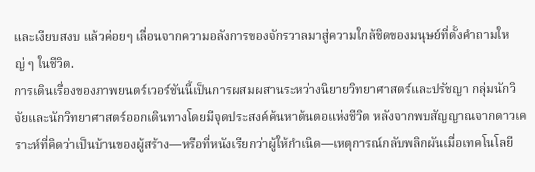และเงียบสงบ แล้วค่อยๆ เลื่อนจากความอลังการของจักรวาลมาสู่ความใกล้ชิดของมนุษย์ที่ตั้งคำถามใหญ่ ๆ ในชีวิต.
การเดินเรื่องของภาพยนตร์เวอร์ชันนี้เป็นการผสมผสานระหว่างนิยายวิทยาศาสตร์และปรัชญา กลุ่มนักวิจัยและนักวิทยาศาสตร์ออกเดินทางโดยมีจุดประสงค์ค้นหาต้นตอแห่งชีวิต หลังจากพบสัญญาณจากดาวเคราะห์ที่คิดว่าเป็นบ้านของผู้สร้าง—หรือที่หนังเรียกว่าผู้ให้กำเนิด—เหตุการณ์กลับพลิกผันเมื่อเทคโนโลยี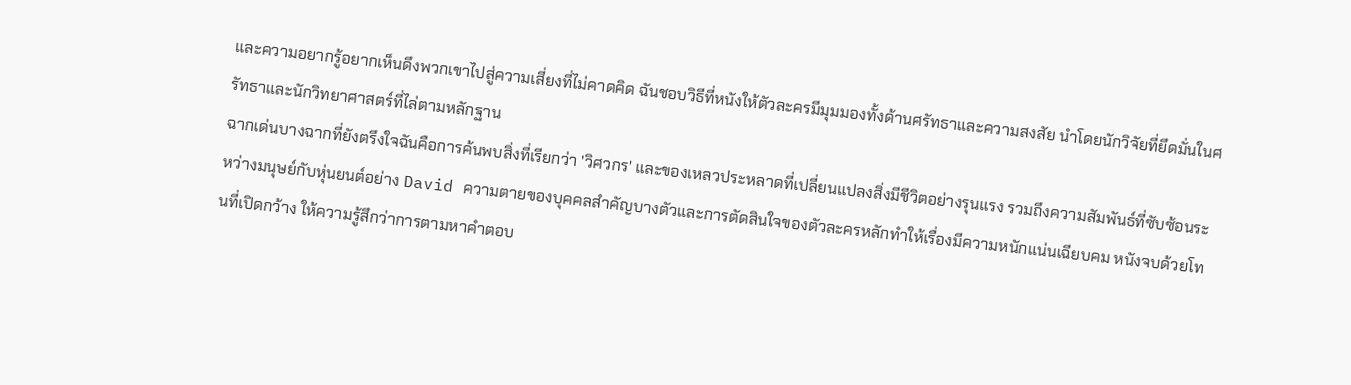และความอยากรู้อยากเห็นดึงพวกเขาไปสู่ความเสี่ยงที่ไม่คาดคิด ฉันชอบวิธีที่หนังให้ตัวละครมีมุมมองทั้งด้านศรัทธาและความสงสัย นำโดยนักวิจัยที่ยึดมั่นในศรัทธาและนักวิทยาศาสตร์ที่ไล่ตามหลักฐาน
ฉากเด่นบางฉากที่ยังตรึงใจฉันคือการค้นพบสิ่งที่เรียกว่า 'วิศวกร' และของเหลวประหลาดที่เปลี่ยนแปลงสิ่งมีชีวิตอย่างรุนแรง รวมถึงความสัมพันธ์ที่ซับซ้อนระหว่างมนุษย์กับหุ่นยนต์อย่าง David ความตายของบุคคลสำคัญบางตัวและการตัดสินใจของตัวละครหลักทำให้เรื่องมีความหนักแน่นเฉียบคม หนังจบด้วยโทนที่เปิดกว้าง ให้ความรู้สึกว่าการตามหาคำตอบ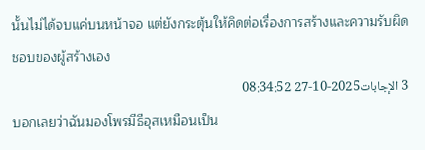นั้นไม่ได้จบแค่บนหน้าจอ แต่ยังกระตุ้นให้คิดต่อเรื่องการสร้างและความรับผิดชอบของผู้สร้างเอง
3 الإجابات2025-10-27 08:34:52
บอกเลยว่าฉันมองโพรมีธีอุสเหมือนเป็น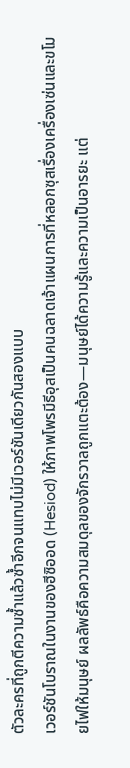ตัวละครที่ถูกตีความซ้ำแล้วซ้ำอีกจนแทบไม่มีเวอร์ชันเดียวกันสองแบบ
เวอร์ชันโบราณในงานของฮีซิออด (Hesiod) ให้ภาพโพรมีธีอุสเป็นคนฉลาดเจ้าแผนการที่หลอกซุสเรื่องเครื่องเซ่นและขโมยไฟให้มนุษย์ ผลลัพธ์คือความสมดุลของจักรวาลถูกแตะต้อง—มนุษย์ได้ความรู้และความเป็นอารยะ แต่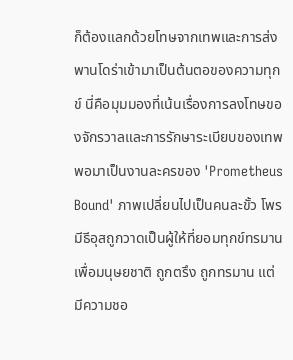ก็ต้องแลกด้วยโทษจากเทพและการส่งพานโดร่าเข้ามาเป็นต้นตอของความทุกข์ นี่คือมุมมองที่เน้นเรื่องการลงโทษของจักรวาลและการรักษาระเบียบของเทพ
พอมาเป็นงานละครของ 'Prometheus Bound' ภาพเปลี่ยนไปเป็นคนละขั้ว โพรมีธีอุสถูกวาดเป็นผู้ให้ที่ยอมทุกข์ทรมานเพื่อมนุษยชาติ ถูกตรึง ถูกทรมาน แต่มีความชอ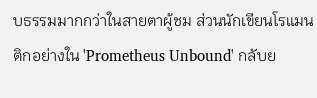บธรรมมากกว่าในสายตาผู้ชม ส่วนนักเขียนโรแมนติกอย่างใน 'Prometheus Unbound' กลับย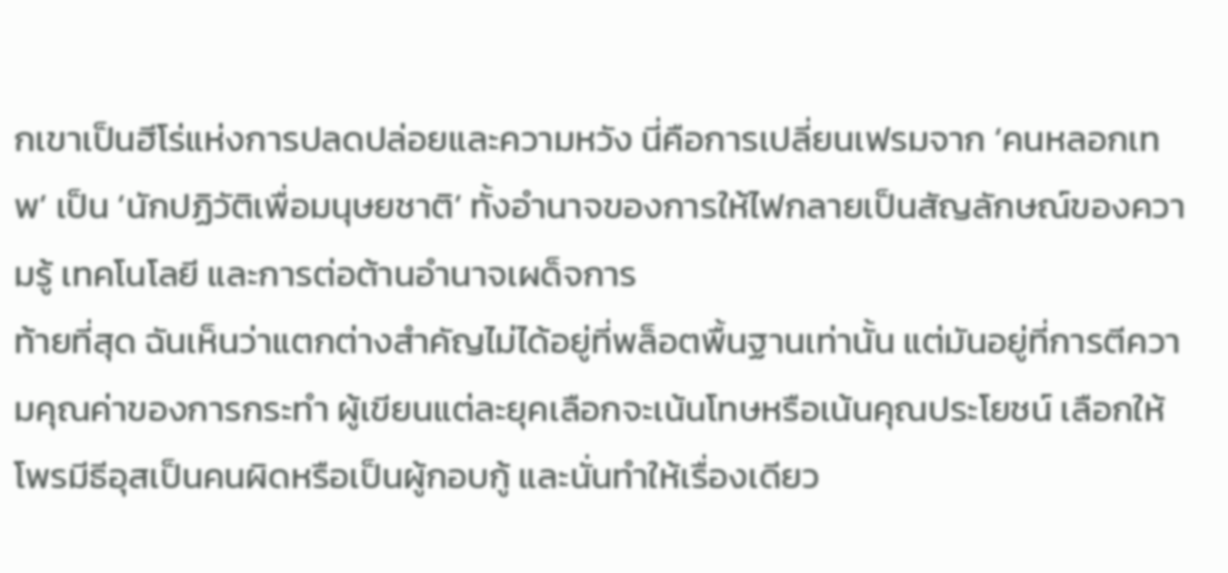กเขาเป็นฮีโร่แห่งการปลดปล่อยและความหวัง นี่คือการเปลี่ยนเฟรมจาก ‘คนหลอกเทพ’ เป็น ‘นักปฏิวัติเพื่อมนุษยชาติ’ ทั้งอำนาจของการให้ไฟกลายเป็นสัญลักษณ์ของความรู้ เทคโนโลยี และการต่อต้านอำนาจเผด็จการ
ท้ายที่สุด ฉันเห็นว่าแตกต่างสำคัญไม่ได้อยู่ที่พล็อตพื้นฐานเท่านั้น แต่มันอยู่ที่การตีความคุณค่าของการกระทำ ผู้เขียนแต่ละยุคเลือกจะเน้นโทษหรือเน้นคุณประโยชน์ เลือกให้โพรมีธีอุสเป็นคนผิดหรือเป็นผู้กอบกู้ และนั่นทำให้เรื่องเดียว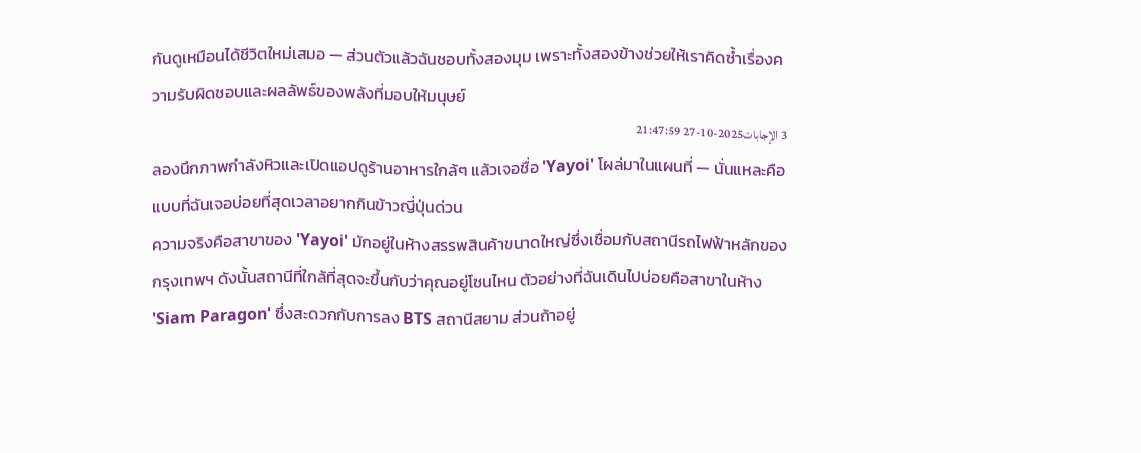กันดูเหมือนได้ชีวิตใหม่เสมอ — ส่วนตัวแล้วฉันชอบทั้งสองมุม เพราะทั้งสองข้างช่วยให้เราคิดซ้ำเรื่องความรับผิดชอบและผลลัพธ์ของพลังที่มอบให้มนุษย์
3 الإجابات2025-10-27 21:47:59
ลองนึกภาพกำลังหิวและเปิดแอปดูร้านอาหารใกล้ๆ แล้วเจอชื่อ 'Yayoi' โผล่มาในแผนที่ — นั่นแหละคือแบบที่ฉันเจอบ่อยที่สุดเวลาอยากกินข้าวญี่ปุ่นด่วน
ความจริงคือสาขาของ 'Yayoi' มักอยู่ในห้างสรรพสินค้าขนาดใหญ่ซึ่งเชื่อมกับสถานีรถไฟฟ้าหลักของกรุงเทพฯ ดังนั้นสถานีที่ใกล้ที่สุดจะขึ้นกับว่าคุณอยู่โซนไหน ตัวอย่างที่ฉันเดินไปบ่อยคือสาขาในห้าง 'Siam Paragon' ซึ่งสะดวกกับการลง BTS สถานีสยาม ส่วนถ้าอยู่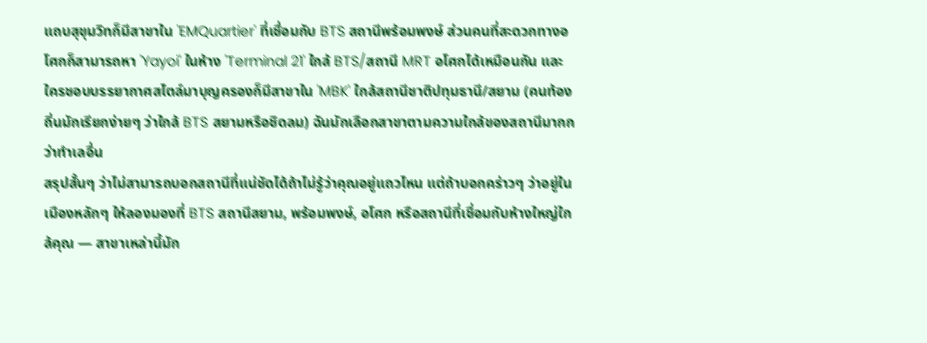แถบสุขุมวิทก็มีสาขาใน 'EMQuartier' ที่เชื่อมกับ BTS สถานีพร้อมพงษ์ ส่วนคนที่สะดวกทางอโศกก็สามารถหา 'Yayoi' ในห้าง 'Terminal 21' ใกล้ BTS/สถานี MRT อโศกได้เหมือนกัน และใครชอบบรรยากาศสไตล์มาบุญครองก็มีสาขาใน 'MBK' ใกล้สถานีชาติปทุมธานี/สยาม (คนท้องถิ่นมักเรียกง่ายๆ ว่าใกล้ BTS สยามหรือชิดลม) ฉันมักเลือกสาขาตามความใกล้ของสถานีมากกว่าทำเลอื่น
สรุปสั้นๆ ว่าไม่สามารถบอกสถานีที่แน่ชัดได้ถ้าไม่รู้ว่าคุณอยู่แถวไหน แต่ถ้าบอกคร่าวๆ ว่าอยู่ในเมืองหลักๆ ให้ลองมองที่ BTS สถานีสยาม, พร้อมพงษ์, อโศก หรือสถานีที่เชื่อมกับห้างใหญ่ใกล้คุณ — สาขาเหล่านี้มัก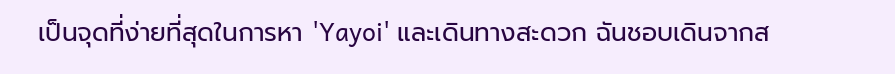เป็นจุดที่ง่ายที่สุดในการหา 'Yayoi' และเดินทางสะดวก ฉันชอบเดินจากส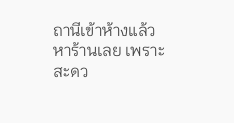ถานีเข้าห้างแล้วหาร้านเลย เพราะสะดว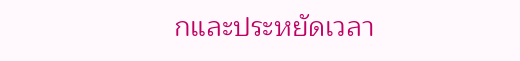กและประหยัดเวลา